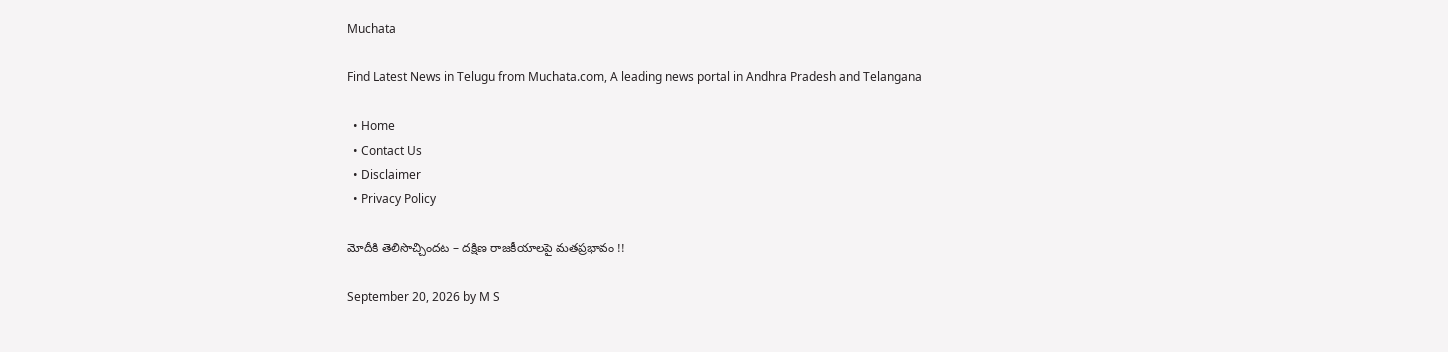Muchata

Find Latest News in Telugu from Muchata.com, A leading news portal in Andhra Pradesh and Telangana

  • Home
  • Contact Us
  • Disclaimer
  • Privacy Policy

మోదీకి తెలిసొచ్చిందట – దక్షిణ రాజకీయాలపై మతప్రభావం !!

September 20, 2026 by M S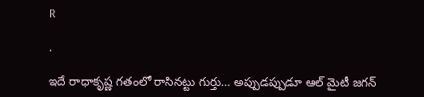R

.

ఇదే రాధాకృష్ణ గతంలో రాసినట్టు గుర్తు… అప్పుడప్పుడూ ఆల్ మైటీ జగన్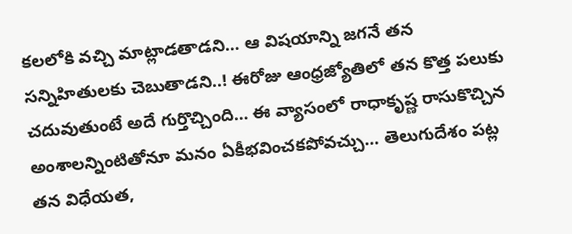కలలోకి వచ్చి మాట్లాడతాడని… ఆ విషయాన్ని జగనే తన సన్నిహితులకు చెబుతాడని..! ఈరోజు ఆంధ్రజ్యోతిలో తన కొత్త పలుకు చదువుతుంటే అదే గుర్తొచ్చింది… ఈ వ్యాసంలో రాధాకృష్ణ రాసుకొచ్చిన అంశాలన్నింటితోనూ మనం ఏకీభవించకపోవచ్చు… తెలుగుదేశం పట్ల తన విధేయత,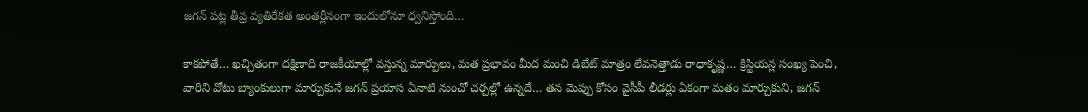జగన్ పట్ల తీవ్ర వ్యతిరేకత అంతర్లీనంగా ఇందులోనూ ధ్వనిస్తోంది…

కాకపోతే… ఖచ్చితంగా దక్షిణాది రాజకీయాల్లో వస్తున్న మార్పులు, మత ప్రభావం మీద మంచి డిబేట్ మాత్రం లేవనెత్తాడు రాధాకృష్ణ… క్రిస్టియన్ల సంఖ్య పెంచి, వారిని వోటు బ్యాంకులుగా మార్చుకునే జగన్ ప్రయాస ఏనాటి నుంచో చర్చల్లో ఉన్నదే… తన మెప్పు కోసం వైసీపీ లీడర్లు ఏకంగా మతం మార్చుకుని, జగన్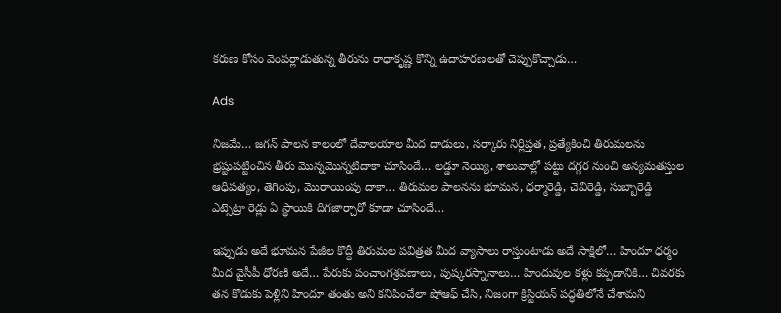కరుణ కోసం వెంపర్లాడుతున్న తీరును రాధాకృష్ణ కొన్ని ఉదాహరణలతో చెప్పుకొచ్చాడు…

Ads

నిజమే… జగన్ పాలన కాలంలో దేవాలయాల మీద దాడులు, సర్కారు నిర్లిప్తత, ప్రత్యేకించి తిరుమలను భ్రష్టుపట్టించిన తీరు మొన్నమొన్నటిదాకా చూసిందే… లడ్డూ నెయ్యి, శాలువాల్లో పట్టు దగ్గర నుంచి అన్యమతస్తుల ఆధిపత్యం, తెగింపు, మొరాయింపు దాకా… తిరుమల పాలనను భూమన, ధర్మారెడ్డి, చెవిరెడ్డి, సుబ్బారెడ్డి ఎట్సెట్రా రెడ్లు ఏ స్థాయికి దిగజార్చారో కూడా చూసిందే…

ఇప్పుడు అదే భూమన పేజీల కొద్దీ తిరుమల పవిత్రత మీద వ్యాసాలు రాస్తుంటాడు అదే సాక్షిలో… హిందూ ధర్మం మీద వైసీపీ ధోరణి అదే… పేరుకు పంచాంగశ్రవణాలు, పుష్కరస్నానాలు… హిందువుల కళ్లు కప్పడానికి… చివరకు తన కొడుకు పెళ్లిని హిందూ తంతు అని కనిపించేలా షోఆఫ్ చేసి, నిజంగా క్రిస్టియన్ పద్ధతిలోనే చేశామని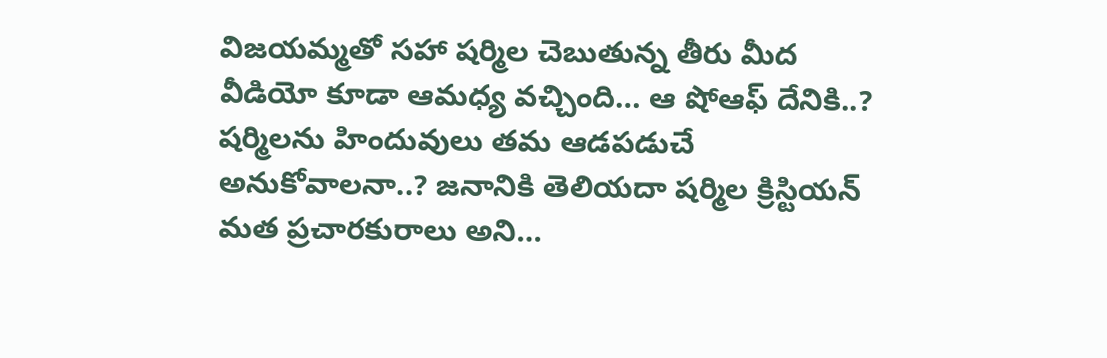విజయమ్మతో సహా షర్మిల చెబుతున్న తీరు మీద వీడియో కూడా ఆమధ్య వచ్చింది… ఆ షోఆఫ్ దేనికి..? షర్మిలను హిందువులు తమ ఆడపడుచే అనుకోవాలనా..? జనానికి తెలియదా షర్మిల క్రిస్టియన్ మత ప్రచారకురాలు అని…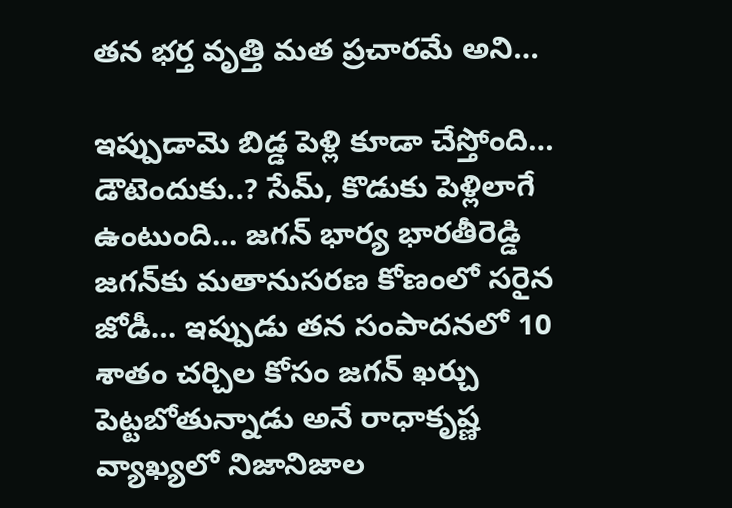తన భర్త వృత్తి మత ప్రచారమే అని…

ఇప్పుడామె బిడ్డ పెళ్లి కూడా చేస్తోంది… డౌటెందుకు..? సేమ్, కొడుకు పెళ్లిలాగే ఉంటుంది… జగన్ భార్య భారతీరెడ్డి జగన్‌కు మతానుసరణ కోణంలో సరైన జోడీ… ఇప్పుడు తన సంపాదనలో 10 శాతం చర్చిల కోసం జగన్ ఖర్చు పెట్టబోతున్నాడు అనే రాధాకృష్ణ వ్యాఖ్యలో నిజానిజాల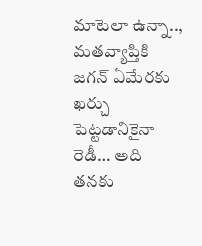మాటెలా ఉన్నా.., మతవ్యాప్తికి జగన్ ఏమేరకు ఖర్చు పెట్టడానికైనా రెడీ… అది తనకు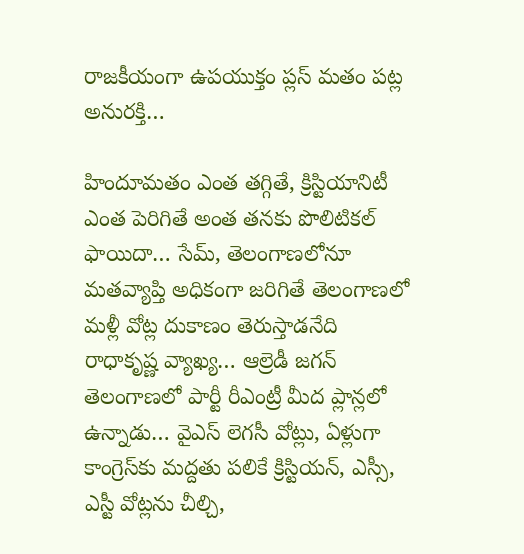రాజకీయంగా ఉపయుక్తం ప్లస్ మతం పట్ల అనురక్తి…

హిందూమతం ఎంత తగ్గితే, క్రిస్టియానిటీ ఎంత పెరిగితే అంత తనకు పొలిటికల్ ఫాయిదా… సేమ్, తెలంగాణలోనూ మతవ్యాప్తి అధికంగా జరిగితే తెలంగాణలో మళ్లీ వోట్ల దుకాణం తెరుస్తాడనేది రాధాకృష్ణ వ్యాఖ్య… ఆల్రెడీ జగన్ తెలంగాణలో పార్టీ రీఎంట్రీ మీద ప్లాన్లలో ఉన్నాడు… వైఎస్ లెగసీ వోట్లు, ఏళ్లుగా కాంగ్రెస్‌కు మద్దతు పలికే క్రిస్టియన్, ఎస్సీ, ఎస్టీ వోట్లను చీల్చి,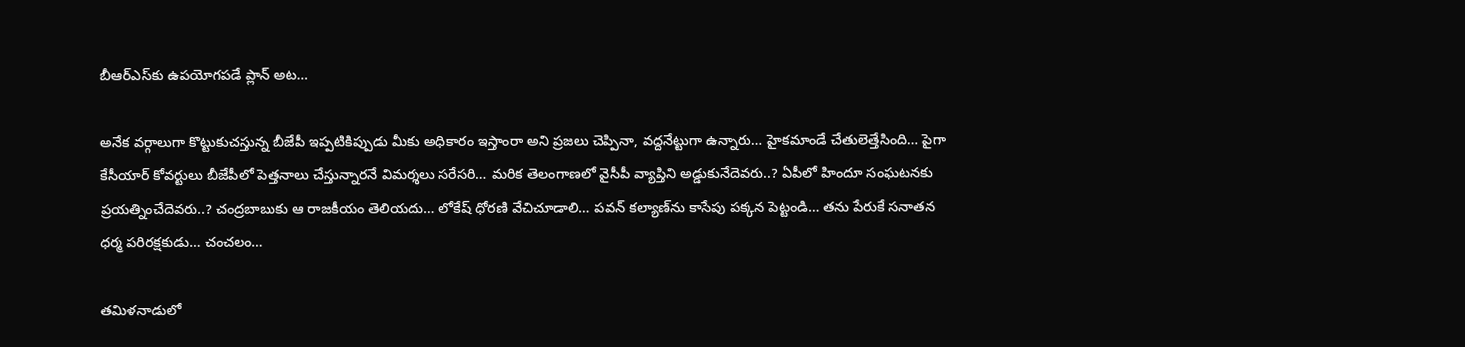బీఆర్ఎస్‌కు ఉపయోగపడే ప్లాన్ అట…

అనేక వర్గాలుగా కొట్టుకుచస్తున్న బీజేపీ ఇప్పటికిప్పుడు మీకు అధికారం ఇస్తాంరా అని ప్రజలు చెప్పినా, వద్దనేట్టుగా ఉన్నారు… హైకమాండే చేతులెత్తేసింది… పైగా కేసీయార్ కోవర్టులు బీజేపీలో పెత్తనాలు చేస్తున్నారనే విమర్శలు సరేసరి… మరిక తెలంగాణలో వైసీపీ వ్యాప్తిని అడ్డుకునేదెవరు..? ఏపీలో హిందూ సంఘటనకు ప్రయత్నించేదెవరు..? చంద్రబాబుకు ఆ రాజకీయం తెలియదు… లోకేష్‌ ధోరణి వేచిచూడాలి… పవన్ కల్యాణ్‌ను కాసేపు పక్కన పెట్టండి… తను పేరుకే సనాతన ధర్మ పరిరక్షకుడు… చంచలం…

తమిళనాడులో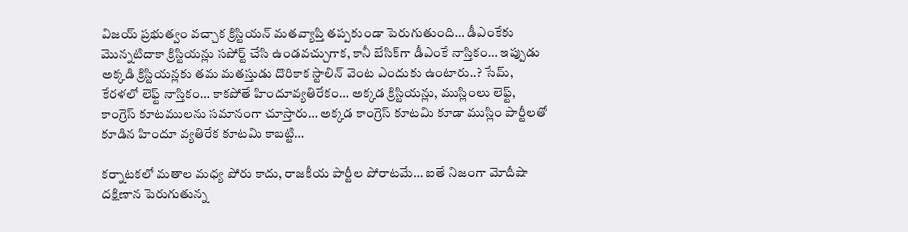విజయ్ ప్రభుత్వం వచ్చాక క్రిస్టియన్ మతవ్యాప్తి తప్పకుండా పెరుగుతుంది… డీఎంకేకు మొన్నటిదాకా క్రిస్టియన్లు సపోర్ట్ చేసి ఉండవచ్చుగాక, కానీ బేసిక్‌గా డీఎంకే నాస్తికం… ఇప్పుడు అక్కడి క్రిస్టియన్లకు తమ మతస్తుడు దొరికాక స్టాలిన్‌ వెంట ఎందుకు ఉంటారు..? సేమ్, కేరళలో లెఫ్ట్ నాస్తికం… కాకపోతే హిందూవ్యతిరేకం… అక్కడ క్రిస్టియన్లు, ముస్లింలు లెఫ్ట్, కాంగ్రెస్ కూటములను సమానంగా చూస్తారు… అక్కడ కాంగ్రెస్ కూటమి కూడా ముస్లిం పార్టీలతో కూడిన హిందూ వ్యతిరేక కూటమి కాబట్టి…

కర్నాటకలో మతాల మధ్య పోరు కాదు, రాజకీయ పార్టీల పోరాటమే… ఐతే నిజంగా మోదీషా దక్షిణాన పెరుగుతున్న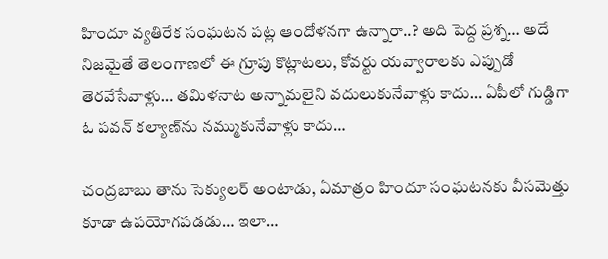హిందూ వ్యతిరేక సంఘటన పట్ల ఆందోళనగా ఉన్నారా..? అది పెద్ద ప్రశ్న… అదే నిజమైతే తెలంగాణలో ఈ గ్రూపు కొట్లాటలు, కోవర్టు యవ్వారాలకు ఎప్పుడో తెరవేసేవాళ్లు… తమిళనాట అన్నామలైని వదులుకునేవాళ్లు కాదు… ఏపీలో గుడ్డిగా ఓ పవన్ కల్యాణ్‌ను నమ్ముకునేవాళ్లు కాదు…

చంద్రబాబు తాను సెక్యులర్ అంటాడు, ఏమాత్రం హిందూ సంఘటనకు వీసమెత్తు కూడా ఉపయోగపడడు… ఇలా…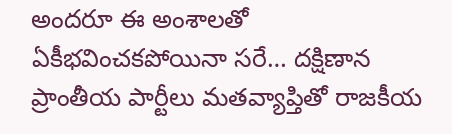అందరూ ఈ అంశాలతో ఏకీభవించకపోయినా సరే… దక్షిణాన ప్రాంతీయ పార్టీలు మతవ్యాప్తితో రాజకీయ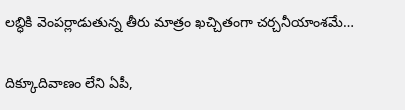లబ్ధికి వెంపర్లాడుతున్న తీరు మాత్రం ఖచ్చితంగా చర్చనీయాంశమే…

దిక్కూదివాణం లేని ఏపీ,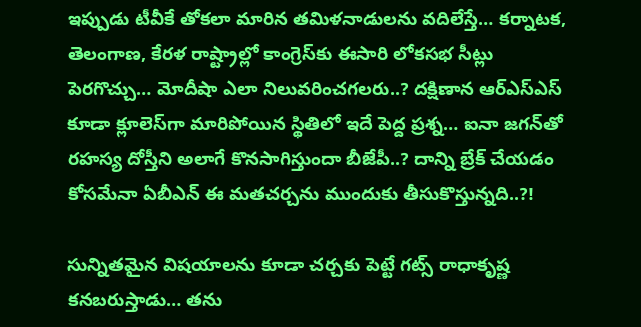ఇప్పుడు టీవీకే తోకలా మారిన తమిళనాడులను వదిలేస్తే… కర్నాటక, తెలంగాణ, కేరళ రాష్ట్రాల్లో కాంగ్రెస్‌కు ఈసారి లోకసభ సీట్లు పెరగొచ్చు… మోదీషా ఎలా నిలువరించగలరు..? దక్షిణాన ఆర్ఎస్ఎస్ కూడా క్లూలెస్‌గా మారిపోయిన స్థితిలో ఇదే పెద్ద ప్రశ్న… ఐనా జగన్‌తో రహస్య దోస్తీని అలాగే కొనసాగిస్తుందా బీజేపీ..? దాన్ని బ్రేక్ చేయడం కోసమేనా ఏబీఎన్ ఈ మతచర్చను ముందుకు తీసుకొస్తున్నది..?!

సున్నితమైన విషయాలను కూడా చర్చకు పెట్టే గట్స్ రాధాకృష్ణ కనబరుస్తాడు… తను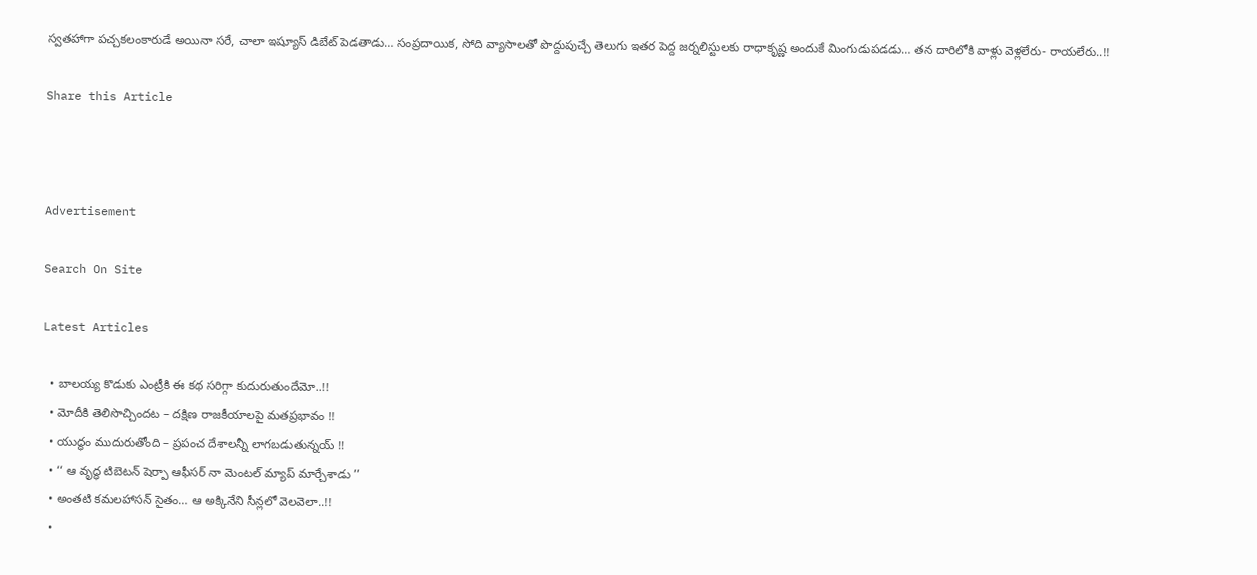స్వతహాగా పచ్చకలంకారుడే అయినా సరే, చాలా ఇష్యూస్ డిబేట్ పెడతాడు… సంప్రదాయిక, సోది వ్యాసాలతో పొద్దుపుచ్చే తెలుగు ఇతర పెద్ద జర్నలిస్టులకు రాధాకృష్ణ అందుకే మింగుడుపడడు… తన దారిలోకి వాళ్లు వెళ్లలేరు- రాయలేరు..!!

Share this Article



Advertisement

Search On Site

Latest Articles

  • బాలయ్య కొడుకు ఎంట్రీకి ఈ కథ సరిగ్గా కుదురుతుందేమో..!!
  • మోదీకి తెలిసొచ్చిందట – దక్షిణ రాజకీయాలపై మతప్రభావం !!
  • యుద్ధం ముదురుతోంది – ప్రపంచ దేశాలన్నీ లాగబడుతున్నయ్ !!
  • ‘‘ ఆ వృద్ధ టిబెటన్ షెర్పా ఆఫీసర్ నా మెంటల్ మ్యాప్ మార్చేశాడు ’’
  • అంతటి కమలహాసన్ సైతం… ఆ అక్కినేని సీన్లలో వెలవెలా..!!
  •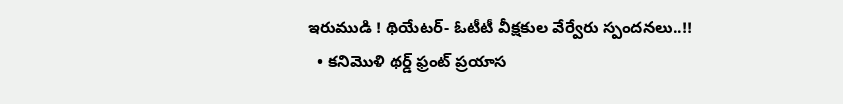ఇరుముడి ! థియేటర్- ఓటీటీ వీక్షకుల వేర్వేరు స్పందనలు..!!
  • కనిమొళి థర్డ్ ఫ్రంట్ ప్రయాస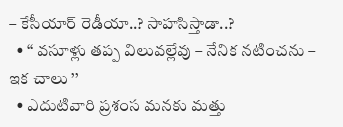– కేసీయార్ రెడీయా..? సాహసిస్తాడా..?
  • ‘‘ వసూళ్లు తప్ప విలువల్లేవు – నేనిక నటించను – ఇక చాలు ’’
  • ఎదుటివారి ప్రశంస మనకు మత్తు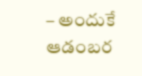– అందుకే ఆడంబర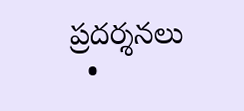ప్రదర్శనలు
  •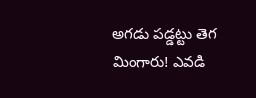అగడు పడ్డట్టు తెగ మింగారు! ఎవడి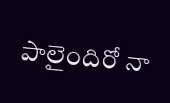పాలైందిరో నా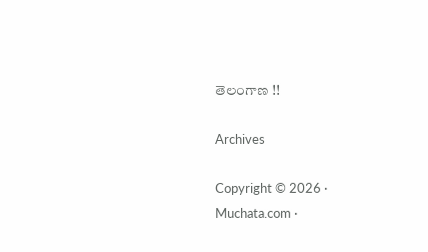తెలంగాణ !!

Archives

Copyright © 2026 · Muchata.com ·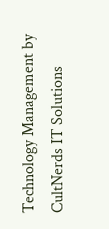Technology Management by CultNerds IT Solutions